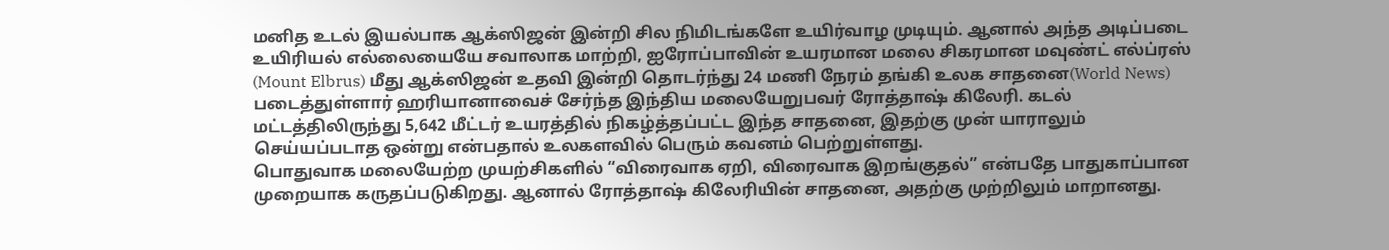மனித உடல் இயல்பாக ஆக்ஸிஜன் இன்றி சில நிமிடங்களே உயிர்வாழ முடியும். ஆனால் அந்த அடிப்படை உயிரியல் எல்லையையே சவாலாக மாற்றி, ஐரோப்பாவின் உயரமான மலை சிகரமான மவுண்ட் எல்ப்ரஸ் (Mount Elbrus) மீது ஆக்ஸிஜன் உதவி இன்றி தொடர்ந்து 24 மணி நேரம் தங்கி உலக சாதனை(World News) படைத்துள்ளார் ஹரியானாவைச் சேர்ந்த இந்திய மலையேறுபவர் ரோத்தாஷ் கிலேரி. கடல் மட்டத்திலிருந்து 5,642 மீட்டர் உயரத்தில் நிகழ்த்தப்பட்ட இந்த சாதனை, இதற்கு முன் யாராலும் செய்யப்படாத ஒன்று என்பதால் உலகளவில் பெரும் கவனம் பெற்றுள்ளது.
பொதுவாக மலையேற்ற முயற்சிகளில் “விரைவாக ஏறி, விரைவாக இறங்குதல்” என்பதே பாதுகாப்பான முறையாக கருதப்படுகிறது. ஆனால் ரோத்தாஷ் கிலேரியின் சாதனை, அதற்கு முற்றிலும் மாறானது.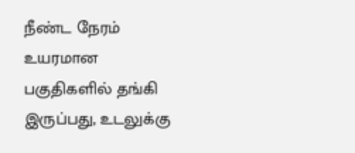நீண்ட நேரம் உயரமான பகுதிகளில் தங்கி இருப்பது, உடலுக்கு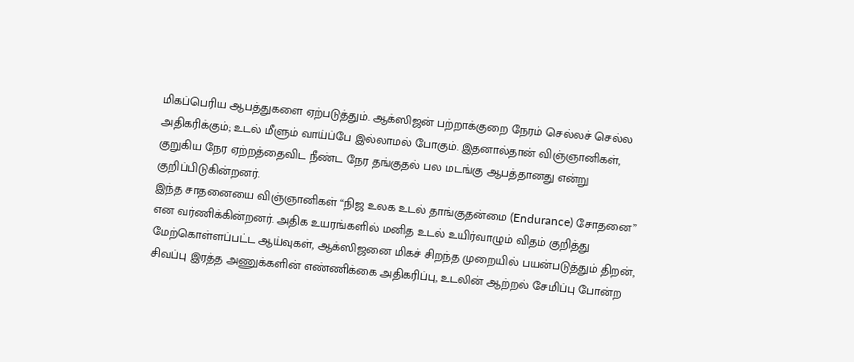மிகப்பெரிய ஆபத்துகளை ஏற்படுத்தும். ஆக்ஸிஜன் பற்றாக்குறை நேரம் செல்லச் செல்ல அதிகரிக்கும்; உடல் மீளும் வாய்ப்பே இல்லாமல் போகும். இதனால்தான் விஞ்ஞானிகள், குறுகிய நேர ஏற்றத்தைவிட நீண்ட நேர தங்குதல் பல மடங்கு ஆபத்தானது என்று குறிப்பிடுகின்றனர்.
இந்த சாதனையை விஞ்ஞானிகள் “நிஜ உலக உடல் தாங்குதன்மை (Endurance) சோதனை” என வர்ணிக்கின்றனர். அதிக உயரங்களில் மனித உடல் உயிர்வாழும் விதம் குறித்து மேற்கொள்ளப்பட்ட ஆய்வுகள், ஆக்ஸிஜனை மிகச் சிறந்த முறையில் பயன்படுத்தும் திறன், சிவப்பு இரத்த அணுக்களின் எண்ணிக்கை அதிகரிப்பு, உடலின் ஆற்றல் சேமிப்பு போன்ற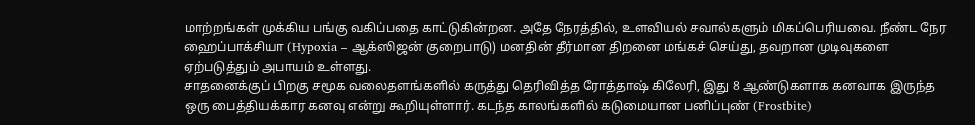மாற்றங்கள் முக்கிய பங்கு வகிப்பதை காட்டுகின்றன. அதே நேரத்தில், உளவியல் சவால்களும் மிகப்பெரியவை. நீண்ட நேர ஹைப்பாக்சியா (Hypoxia – ஆக்ஸிஜன் குறைபாடு) மனதின் தீர்மான திறனை மங்கச் செய்து, தவறான முடிவுகளை ஏற்படுத்தும் அபாயம் உள்ளது.
சாதனைக்குப் பிறகு சமூக வலைதளங்களில் கருத்து தெரிவித்த ரோத்தாஷ் கிலேரி, இது 8 ஆண்டுகளாக கனவாக இருந்த ஒரு பைத்தியக்கார கனவு என்று கூறியுள்ளார். கடந்த காலங்களில் கடுமையான பனிப்புண் (Frostbite)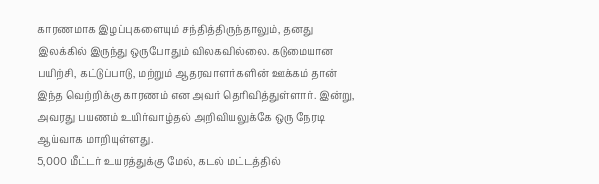காரணமாக இழப்புகளையும் சந்தித்திருந்தாலும், தனது இலக்கில் இருந்து ஒருபோதும் விலகவில்லை. கடுமையான பயிற்சி, கட்டுப்பாடு, மற்றும் ஆதரவாளர்களின் ஊக்கம் தான் இந்த வெற்றிக்கு காரணம் என அவர் தெரிவித்துள்ளார். இன்று, அவரது பயணம் உயிர்வாழ்தல் அறிவியலுக்கே ஒரு நேரடி ஆய்வாக மாறியுள்ளது.
5,000 மீட்டர் உயரத்துக்கு மேல், கடல் மட்டத்தில்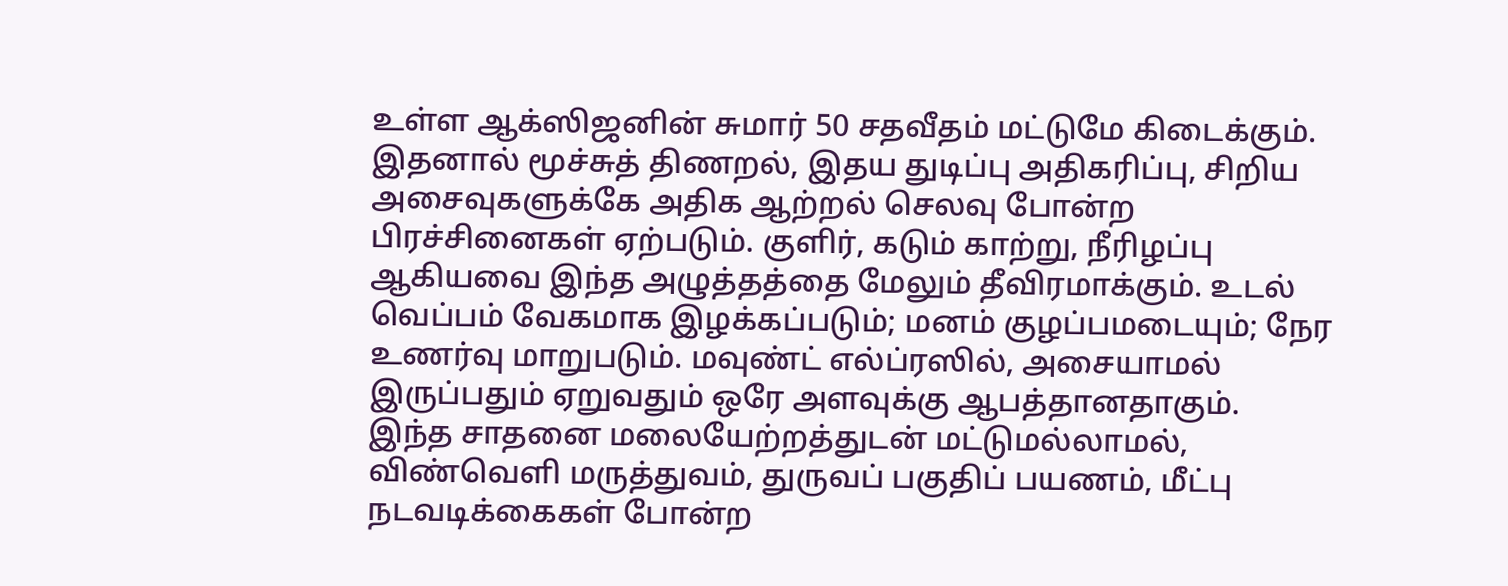உள்ள ஆக்ஸிஜனின் சுமார் 50 சதவீதம் மட்டுமே கிடைக்கும். இதனால் மூச்சுத் திணறல், இதய துடிப்பு அதிகரிப்பு, சிறிய அசைவுகளுக்கே அதிக ஆற்றல் செலவு போன்ற பிரச்சினைகள் ஏற்படும். குளிர், கடும் காற்று, நீரிழப்பு ஆகியவை இந்த அழுத்தத்தை மேலும் தீவிரமாக்கும். உடல் வெப்பம் வேகமாக இழக்கப்படும்; மனம் குழப்பமடையும்; நேர உணர்வு மாறுபடும். மவுண்ட் எல்ப்ரஸில், அசையாமல் இருப்பதும் ஏறுவதும் ஒரே அளவுக்கு ஆபத்தானதாகும்.
இந்த சாதனை மலையேற்றத்துடன் மட்டுமல்லாமல், விண்வெளி மருத்துவம், துருவப் பகுதிப் பயணம், மீட்பு நடவடிக்கைகள் போன்ற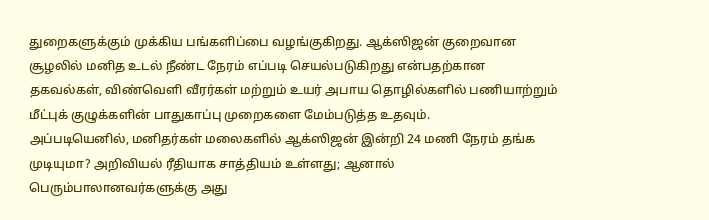துறைகளுக்கும் முக்கிய பங்களிப்பை வழங்குகிறது. ஆக்ஸிஜன் குறைவான சூழலில் மனித உடல் நீண்ட நேரம் எப்படி செயல்படுகிறது என்பதற்கான தகவல்கள், விண்வெளி வீரர்கள் மற்றும் உயர் அபாய தொழில்களில் பணியாற்றும் மீட்புக் குழுக்களின் பாதுகாப்பு முறைகளை மேம்படுத்த உதவும்.
அப்படியெனில், மனிதர்கள் மலைகளில் ஆக்ஸிஜன் இன்றி 24 மணி நேரம் தங்க முடியுமா? அறிவியல் ரீதியாக சாத்தியம் உள்ளது; ஆனால் பெரும்பாலானவர்களுக்கு அது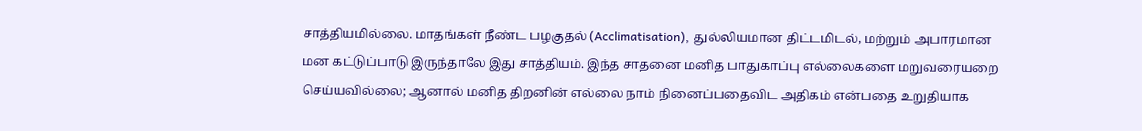சாத்தியமில்லை. மாதங்கள் நீண்ட பழகுதல் (Acclimatisation), துல்லியமான திட்டமிடல், மற்றும் அபாரமான மன கட்டுப்பாடு இருந்தாலே இது சாத்தியம். இந்த சாதனை மனித பாதுகாப்பு எல்லைகளை மறுவரையறை செய்யவில்லை; ஆனால் மனித திறனின் எல்லை நாம் நினைப்பதைவிட அதிகம் என்பதை உறுதியாக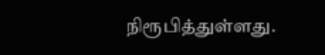நிரூபித்துள்ளது.